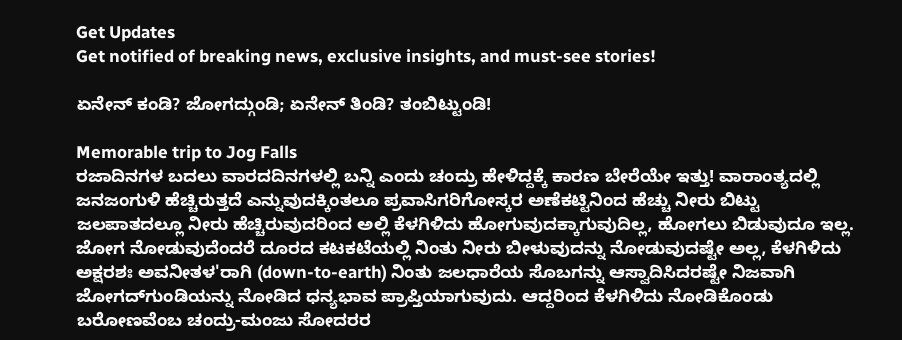Get Updates
Get notified of breaking news, exclusive insights, and must-see stories!

ಏನೇನ್ ಕಂಡಿ? ಜೋಗದ್ಗುಂಡಿ; ಏನೇನ್ ತಿಂಡಿ? ತಂಬಿಟ್ಟುಂಡಿ!

Memorable trip to Jog Falls
ರಜಾದಿನಗಳ ಬದಲು ವಾರದದಿನಗಳಲ್ಲಿ ಬನ್ನಿ ಎಂದು ಚಂದ್ರು ಹೇಳಿದ್ದಕ್ಕೆ ಕಾರಣ ಬೇರೆಯೇ ಇತ್ತು! ವಾರಾಂತ್ಯದಲ್ಲಿ ಜನಜಂಗುಳಿ ಹೆಚ್ಚಿರುತ್ತದೆ ಎನ್ನುವುದಕ್ಕಿಂತಲೂ ಪ್ರವಾಸಿಗರಿಗೋಸ್ಕರ ಅಣೆಕಟ್ಟಿನಿಂದ ಹೆಚ್ಚು ನೀರು ಬಿಟ್ಟು ಜಲಪಾತದಲ್ಲೂ ನೀರು ಹೆಚ್ಚಿರುವುದರಿಂದ ಅಲ್ಲಿ ಕೆಳಗಿಳಿದು ಹೋಗುವುದಕ್ಕಾಗುವುದಿಲ್ಲ, ಹೋಗಲು ಬಿಡುವುದೂ ಇಲ್ಲ. ಜೋಗ ನೋಡುವುದೆಂದರೆ ದೂರದ ಕಟಕಟೆಯಲ್ಲಿ ನಿಂತು ನೀರು ಬೀಳುವುದನ್ನು ನೋಡುವುದಷ್ಟೇ ಅಲ್ಲ, ಕೆಳಗಿಳಿದು ಅಕ್ಷರಶಃ ಅವನೀತಳ'ರಾಗಿ (down-to-earth) ನಿಂತು ಜಲಧಾರೆಯ ಸೊಬಗನ್ನು ಆಸ್ವಾದಿಸಿದರಷ್ಟೇ ನಿಜವಾಗಿ ಜೋಗದ್‍ಗುಂಡಿಯನ್ನು ನೋಡಿದ ಧನ್ಯಭಾವ ಪ್ರಾಪ್ತಿಯಾಗುವುದು. ಆದ್ದರಿಂದ ಕೆಳಗಿಳಿದು ನೋಡಿಕೊಂಡು ಬರೋಣವೆಂಬ ಚಂದ್ರು-ಮಂಜು ಸೋದರರ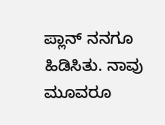ಪ್ಲಾನ್ ನನಗೂ ಹಿಡಿಸಿತು. ನಾವು ಮೂವರೂ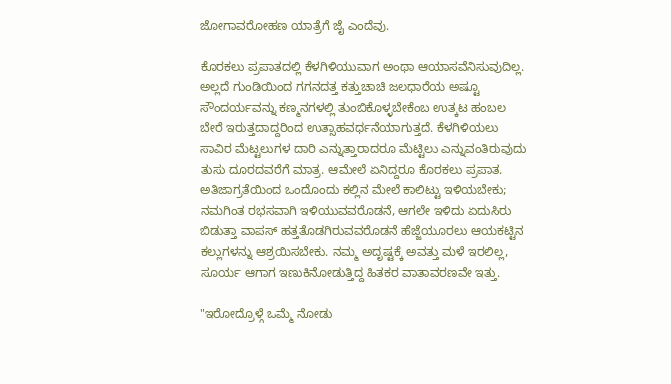ಜೋಗಾವರೋಹಣ ಯಾತ್ರೆಗೆ ಜೈ ಎಂದೆವು.

ಕೊರಕಲು ಪ್ರಪಾತದಲ್ಲಿ ಕೆಳಗಿಳಿಯುವಾಗ ಅಂಥಾ ಆಯಾಸವೆನಿಸುವುದಿಲ್ಲ. ಅಲ್ಲದೆ ಗುಂಡಿಯಿಂದ ಗಗನದತ್ತ ಕತ್ತುಚಾಚಿ ಜಲಧಾರೆಯ ಅಷ್ಟೂ ಸೌಂದರ್ಯವನ್ನು ಕಣ್ಮನಗಳಲ್ಲಿ ತುಂಬಿಕೊಳ್ಳಬೇಕೆಂಬ ಉತ್ಕಟ ಹಂಬಲ ಬೇರೆ ಇರುತ್ತದಾದ್ದರಿಂದ ಉತ್ಸಾಹವರ್ಧನೆಯಾಗುತ್ತದೆ. ಕೆಳಗಿಳಿಯಲು ಸಾವಿರ ಮೆಟ್ಟಲುಗಳ ದಾರಿ ಎನ್ನುತ್ತಾರಾದರೂ ಮೆಟ್ಟಿಲು ಎನ್ನುವಂತಿರುವುದು ತುಸು ದೂರದವರೆಗೆ ಮಾತ್ರ. ಆಮೇಲೆ ಏನಿದ್ದರೂ ಕೊರಕಲು ಪ್ರಪಾತ. ಅತಿಜಾಗ್ರತೆಯಿಂದ ಒಂದೊಂದು ಕಲ್ಲಿನ ಮೇಲೆ ಕಾಲಿಟ್ಟು ಇಳಿಯಬೇಕು; ನಮಗಿಂತ ರಭಸವಾಗಿ ಇಳಿಯುವವರೊಡನೆ, ಆಗಲೇ ಇಳಿದು ಏದುಸಿರು ಬಿಡುತ್ತಾ ವಾಪಸ್ ಹತ್ತತೊಡಗಿರುವವರೊಡನೆ ಹೆಜ್ಜೆಯೂರಲು ಆಯಕಟ್ಟಿನ ಕಲ್ಲುಗಳನ್ನು ಆಶ್ರಯಿಸಬೇಕು. ನಮ್ಮ ಅದೃಷ್ಟಕ್ಕೆ ಅವತ್ತು ಮಳೆ ಇರಲಿಲ್ಲ, ಸೂರ್ಯ ಆಗಾಗ ಇಣುಕಿನೋಡುತ್ತಿದ್ದ ಹಿತಕರ ವಾತಾವರಣವೇ ಇತ್ತು.

"ಇರೋದ್ರೊಳ್ಗೆ ಒಮ್ಮೆ ನೋಡು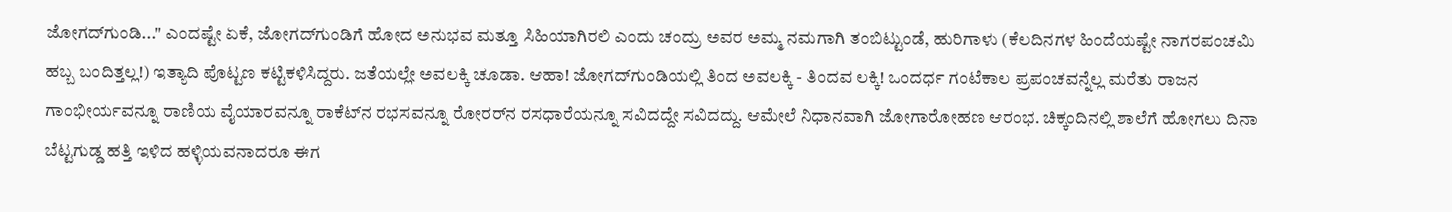ಜೋಗದ್‍ಗುಂಡಿ..." ಎಂದಷ್ಟೇ ಏಕೆ, ಜೋಗದ್‍ಗುಂಡಿಗೆ ಹೋದ ಅನುಭವ ಮತ್ತೂ ಸಿಹಿಯಾಗಿರಲಿ ಎಂದು ಚಂದ್ರು ಅವರ ಅಮ್ಮ ನಮಗಾಗಿ ತಂಬಿಟ್ಟುಂಡೆ, ಹುರಿಗಾಳು (ಕೆಲದಿನಗಳ ಹಿಂದೆಯಷ್ಟೇ ನಾಗರಪಂಚಮಿ ಹಬ್ಬ ಬಂದಿತ್ತಲ್ಲ!) ಇತ್ಯಾದಿ ಪೊಟ್ಟಣ ಕಟ್ಟಿಕಳಿಸಿದ್ದರು. ಜತೆಯಲ್ಲೇ ಅವಲಕ್ಕಿ ಚೂಡಾ. ಆಹಾ! ಜೋಗದ್‍ಗುಂಡಿಯಲ್ಲಿ ತಿಂದ ಅವಲಕ್ಕಿ - ತಿಂದವ ಲಕ್ಕಿ! ಒಂದರ್ಧ ಗಂಟೆಕಾಲ ಪ್ರಪಂಚವನ್ನೆಲ್ಲ ಮರೆತು ರಾಜನ ಗಾಂಭೀರ್ಯವನ್ನೂ ರಾಣಿಯ ವೈಯಾರವನ್ನೂ ರಾಕೆಟ್‌ನ ರಭಸವನ್ನೂ ರೋರರ್‌ನ ರಸಧಾರೆಯನ್ನೂ ಸವಿದದ್ದೇ ಸವಿದದ್ದು. ಆಮೇಲೆ ನಿಧಾನವಾಗಿ ಜೋಗಾರೋಹಣ ಆರಂಭ. ಚಿಕ್ಕಂದಿನಲ್ಲಿ ಶಾಲೆಗೆ ಹೋಗಲು ದಿನಾ ಬೆಟ್ಟಗುಡ್ಡ ಹತ್ತಿ ಇಳಿದ ಹಳ್ಳಿಯವನಾದರೂ ಈಗ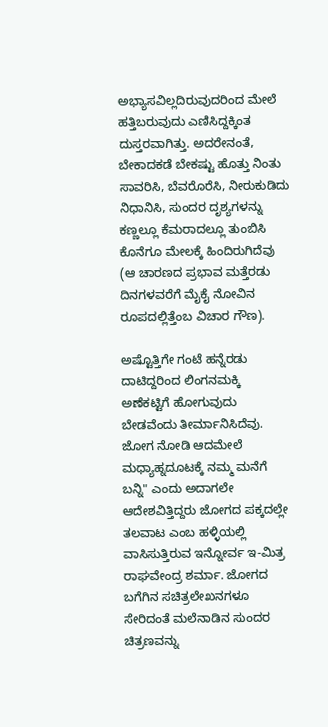ಅಭ್ಯಾಸವಿಲ್ಲದಿರುವುದರಿಂದ ಮೇಲೆ ಹತ್ತಿಬರುವುದು ಎಣಿಸಿದ್ದಕ್ಕಿಂತ ದುಸ್ತರವಾಗಿತ್ತು. ಅದರೇನಂತೆ, ಬೇಕಾದಕಡೆ ಬೇಕಷ್ಟು ಹೊತ್ತು ನಿಂತು ಸಾವರಿಸಿ, ಬೆವರೊರೆಸಿ, ನೀರುಕುಡಿದು ನಿಧಾನಿಸಿ, ಸುಂದರ ದೃಶ್ಯಗಳನ್ನು ಕಣ್ಣಲ್ಲೂ ಕೆಮರಾದಲ್ಲೂ ತುಂಬಿಸಿ ಕೊನೆಗೂ ಮೇಲಕ್ಕೆ ಹಿಂದಿರುಗಿದೆವು (ಆ ಚಾರಣದ ಪ್ರಭಾವ ಮತ್ತೆರಡು ದಿನಗಳವರೆಗೆ ಮೈಕೈ ನೋವಿನ ರೂಪದಲ್ಲಿತ್ತೆಂಬ ವಿಚಾರ ಗೌಣ).

ಅಷ್ಟೊತ್ತಿಗೇ ಗಂಟೆ ಹನ್ನೆರಡು ದಾಟಿದ್ದರಿಂದ ಲಿಂಗನಮಕ್ಕಿ ಅಣೆಕಟ್ಟಿಗೆ ಹೋಗುವುದು ಬೇಡವೆಂದು ತೀರ್ಮಾನಿಸಿದೆವು. ಜೋಗ ನೋಡಿ ಆದಮೇಲೆ ಮಧ್ಯಾಹ್ನದೂಟಕ್ಕೆ ನಮ್ಮ ಮನೆಗೆ ಬನ್ನಿ" ಎಂದು ಅದಾಗಲೇ ಆದೇಶವಿತ್ತಿದ್ದರು ಜೋಗದ ಪಕ್ಕದಲ್ಲೇ ತಲವಾಟ ಎಂಬ ಹಳ್ಳಿಯಲ್ಲಿ ವಾಸಿಸುತ್ತಿರುವ ಇನ್ನೋರ್ವ ಇ-ಮಿತ್ರ ರಾಘವೇಂದ್ರ ಶರ್ಮಾ. ಜೋಗದ ಬಗೆಗಿನ ಸಚಿತ್ರಲೇಖನಗಳೂ ಸೇರಿದಂತೆ ಮಲೆನಾಡಿನ ಸುಂದರ ಚಿತ್ರಣವನ್ನು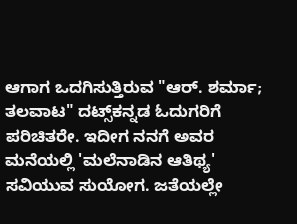ಆಗಾಗ ಒದಗಿಸುತ್ತಿರುವ "ಆರ್. ಶರ್ಮಾ; ತಲವಾಟ" ದಟ್ಸ್‌ಕನ್ನಡ ಓದುಗರಿಗೆ ಪರಿಚಿತರೇ. ಇದೀಗ ನನಗೆ ಅವರ ಮನೆಯಲ್ಲಿ 'ಮಲೆನಾಡಿನ ಆತಿಥ್ಯ' ಸವಿಯುವ ಸುಯೋಗ. ಜತೆಯಲ್ಲೇ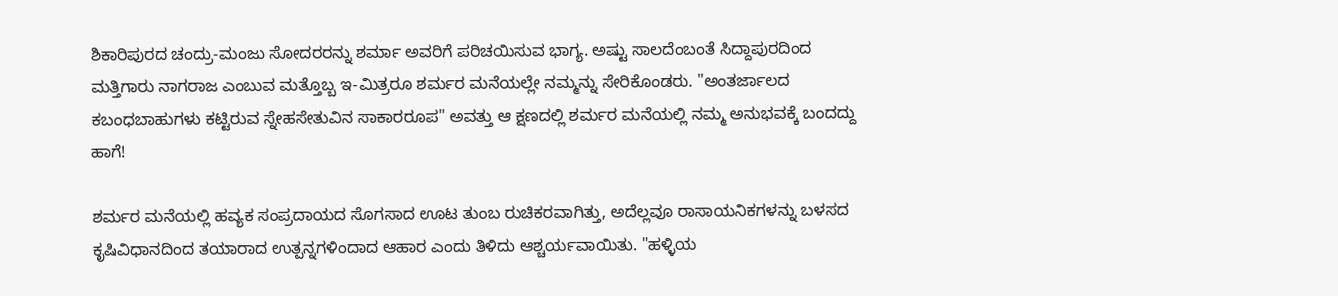ಶಿಕಾರಿಪುರದ ಚಂದ್ರು-ಮಂಜು ಸೋದರರನ್ನು ಶರ್ಮಾ ಅವರಿಗೆ ಪರಿಚಯಿಸುವ ಭಾಗ್ಯ. ಅಷ್ಟು ಸಾಲದೆಂಬಂತೆ ಸಿದ್ದಾಪುರದಿಂದ ಮತ್ತಿಗಾರು ನಾಗರಾಜ ಎಂಬುವ ಮತ್ತೊಬ್ಬ ಇ-ಮಿತ್ರರೂ ಶರ್ಮರ ಮನೆಯಲ್ಲೇ ನಮ್ಮನ್ನು ಸೇರಿಕೊಂಡರು. "ಅಂತರ್ಜಾಲದ ಕಬಂಧಬಾಹುಗಳು ಕಟ್ಟಿರುವ ಸ್ನೇಹಸೇತುವಿನ ಸಾಕಾರರೂಪ" ಅವತ್ತು ಆ ಕ್ಷಣದಲ್ಲಿ ಶರ್ಮರ ಮನೆಯಲ್ಲಿ ನಮ್ಮ ಅನುಭವಕ್ಕೆ ಬಂದದ್ದು ಹಾಗೆ!

ಶರ್ಮರ ಮನೆಯಲ್ಲಿ ಹವ್ಯಕ ಸಂಪ್ರದಾಯದ ಸೊಗಸಾದ ಊಟ ತುಂಬ ರುಚಿಕರವಾಗಿತ್ತು, ಅದೆಲ್ಲವೂ ರಾಸಾಯನಿಕಗಳನ್ನು ಬಳಸದ ಕೃಷಿವಿಧಾನದಿಂದ ತಯಾರಾದ ಉತ್ಪನ್ನಗಳಿಂದಾದ ಆಹಾರ ಎಂದು ತಿಳಿದು ಆಶ್ಚರ್ಯವಾಯಿತು. "ಹಳ್ಳಿಯ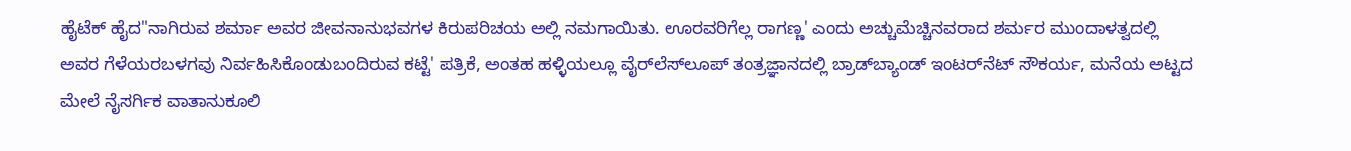ಹೈಟೆಕ್ ಹೈದ"ನಾಗಿರುವ ಶರ್ಮಾ ಅವರ ಜೀವನಾನುಭವಗಳ ಕಿರುಪರಿಚಯ ಅಲ್ಲಿ ನಮಗಾಯಿತು. ಊರವರಿಗೆಲ್ಲ ರಾಗಣ್ಣ' ಎಂದು ಅಚ್ಚುಮೆಚ್ಚಿನವರಾದ ಶರ್ಮರ ಮುಂದಾಳತ್ವದಲ್ಲಿ ಅವರ ಗೆಳೆಯರಬಳಗವು ನಿರ್ವಹಿಸಿಕೊಂಡುಬಂದಿರುವ ಕಟ್ಟೆ' ಪತ್ರಿಕೆ, ಅಂತಹ ಹಳ್ಳಿಯಲ್ಲೂ ವೈರ್‌ಲೆಸ್‍ಲೂಪ್ ತಂತ್ರಜ್ಞಾನದಲ್ಲಿ ಬ್ರಾಡ್‍ಬ್ಯಾಂಡ್ ಇಂಟರ್‌ನೆಟ್ ಸೌಕರ್ಯ, ಮನೆಯ ಅಟ್ಟದ ಮೇಲೆ ನೈಸರ್ಗಿಕ ವಾತಾನುಕೂಲಿ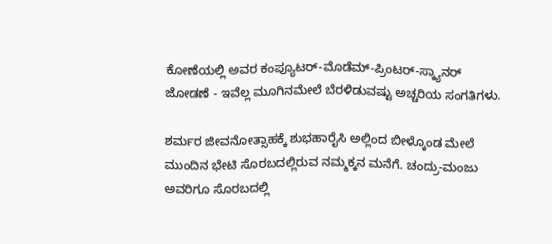ಕೋಣೆಯಲ್ಲಿ ಅವರ ಕಂಪ್ಯೂಟರ್-ಮೊಡೆಮ್-ಪ್ರಿಂಟರ್-ಸ್ಕ್ಯಾನರ್ ಜೋಡಣೆ - ಇವೆಲ್ಲ ಮೂಗಿನಮೇಲೆ ಬೆರಳಿಡುವಷ್ಟು ಅಚ್ಚರಿಯ ಸಂಗತಿಗಳು.

ಶರ್ಮರ ಜೀವನೋತ್ಸಾಹಕ್ಕೆ ಶುಭಹಾರೈಸಿ ಅಲ್ಲಿಂದ ಬೀಳ್ಕೊಂಡ ಮೇಲೆ ಮುಂದಿನ ಭೇಟಿ ಸೊರಬದಲ್ಲಿರುವ ನಮ್ಮಕ್ಕನ ಮನೆಗೆ. ಚಂದ್ರು-ಮಂಜು ಅವರಿಗೂ ಸೊರಬದಲ್ಲಿ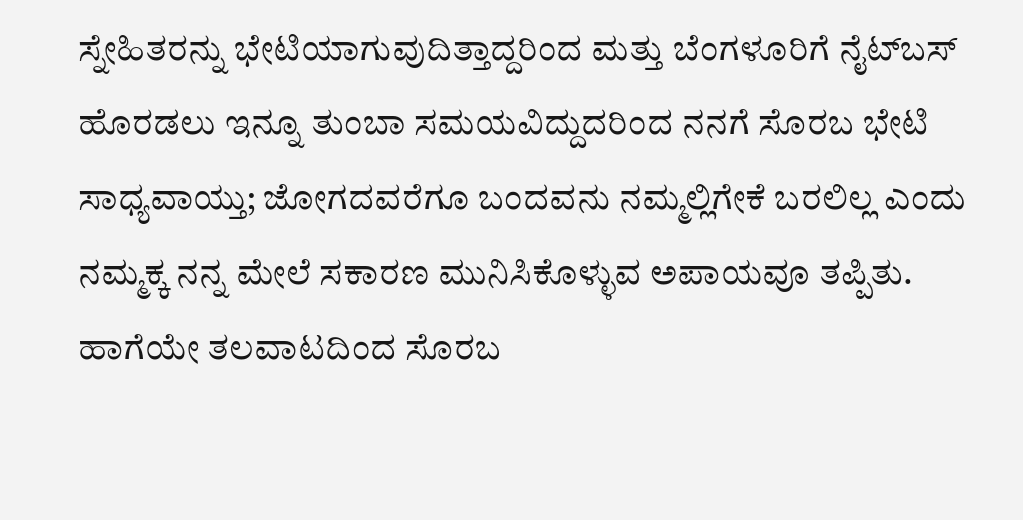ಸ್ನೇಹಿತರನ್ನು ಭೇಟಿಯಾಗುವುದಿತ್ತಾದ್ದರಿಂದ ಮತ್ತು ಬೆಂಗಳೂರಿಗೆ ನೈಟ್‌ಬಸ್ ಹೊರಡಲು ಇನ್ನೂ ತುಂಬಾ ಸಮಯವಿದ್ದುದರಿಂದ ನನಗೆ ಸೊರಬ ಭೇಟಿ ಸಾಧ್ಯವಾಯ್ತು; ಜೋಗದವರೆಗೂ ಬಂದವನು ನಮ್ಮಲ್ಲಿಗೇಕೆ ಬರಲಿಲ್ಲ ಎಂದು ನಮ್ಮಕ್ಕ ನನ್ನ ಮೇಲೆ ಸಕಾರಣ ಮುನಿಸಿಕೊಳ್ಳುವ ಅಪಾಯವೂ ತಪ್ಪಿತು. ಹಾಗೆಯೇ ತಲವಾಟದಿಂದ ಸೊರಬ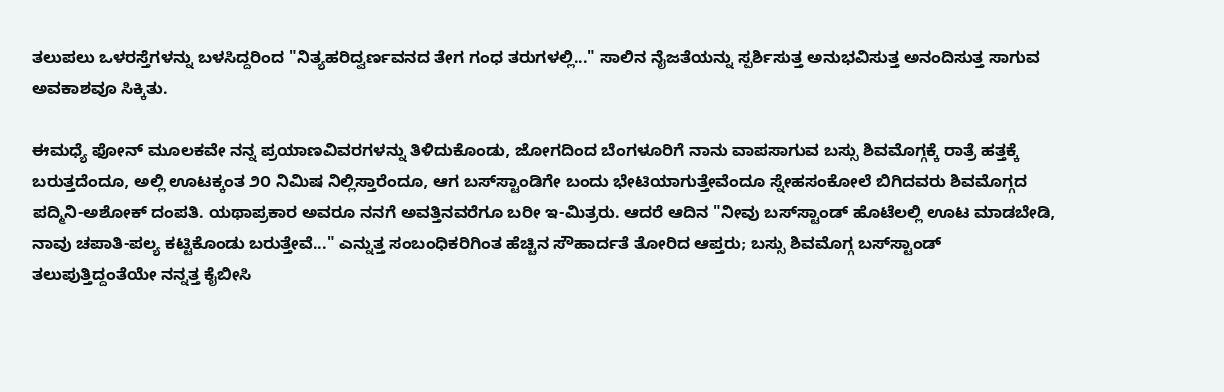ತಲುಪಲು ಒಳರಸ್ತೆಗಳನ್ನು ಬಳಸಿದ್ದರಿಂದ "ನಿತ್ಯಹರಿದ್ವರ್ಣವನದ ತೇಗ ಗಂಧ ತರುಗಳಲ್ಲಿ..." ಸಾಲಿನ ನೈಜತೆಯನ್ನು ಸ್ಪರ್ಶಿಸುತ್ತ ಅನುಭವಿಸುತ್ತ ಅನಂದಿಸುತ್ತ ಸಾಗುವ ಅವಕಾಶವೂ ಸಿಕ್ಕಿತು.

ಈಮಧ್ಯೆ ಫೋನ್‍ ಮೂಲಕವೇ ನನ್ನ ಪ್ರಯಾಣವಿವರಗಳನ್ನು ತಿಳಿದುಕೊಂಡು, ಜೋಗದಿಂದ ಬೆಂಗಳೂರಿಗೆ ನಾನು ವಾಪಸಾಗುವ ಬಸ್ಸು ಶಿವಮೊಗ್ಗಕ್ಕೆ ರಾತ್ರೆ ಹತ್ತಕ್ಕೆ ಬರುತ್ತದೆಂದೂ, ಅಲ್ಲಿ ಊಟಕ್ಕಂತ ೨೦ ನಿಮಿಷ ನಿಲ್ಲಿಸ್ತಾರೆಂದೂ, ಆಗ ಬಸ್‍ಸ್ಟಾಂಡಿಗೇ ಬಂದು ಭೇಟಿಯಾಗುತ್ತೇವೆಂದೂ ಸ್ನೇಹಸಂಕೋಲೆ ಬಿಗಿದವರು ಶಿವಮೊಗ್ಗದ ಪದ್ಮಿನಿ-ಅಶೋಕ್ ದಂಪತಿ. ಯಥಾಪ್ರಕಾರ ಅವರೂ ನನಗೆ ಅವತ್ತಿನವರೆಗೂ ಬರೀ ಇ-ಮಿತ್ರರು. ಆದರೆ ಆದಿನ "ನೀವು ಬಸ್‍ಸ್ಟಾಂಡ್ ಹೊಟೆಲಲ್ಲಿ ಊಟ ಮಾಡಬೇಡಿ, ನಾವು ಚಪಾತಿ-ಪಲ್ಯ ಕಟ್ಟಿಕೊಂಡು ಬರುತ್ತೇವೆ..." ಎನ್ನುತ್ತ ಸಂಬಂಧಿಕರಿಗಿಂತ ಹೆಚ್ಚಿನ ಸೌಹಾರ್ದತೆ ತೋರಿದ ಆಪ್ತರು; ಬಸ್ಸು ಶಿವಮೊಗ್ಗ ಬಸ್‍ಸ್ಟಾಂಡ್ ತಲುಪುತ್ತಿದ್ದಂತೆಯೇ ನನ್ನತ್ತ ಕೈಬೀಸಿ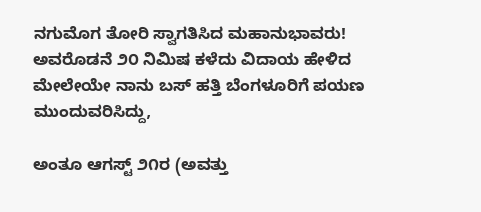ನಗುಮೊಗ ತೋರಿ ಸ್ವಾಗತಿಸಿದ ಮಹಾನುಭಾವರು! ಅವರೊಡನೆ ೨೦ ನಿಮಿಷ ಕಳೆದು ವಿದಾಯ ಹೇಳಿದ ಮೇಲೇಯೇ ನಾನು ಬಸ್ ಹತ್ತಿ ಬೆಂಗಳೂರಿಗೆ ಪಯಣ ಮುಂದುವರಿಸಿದ್ದು,

ಅಂತೂ ಆಗಸ್ಟ್ ೨೧ರ (ಅವತ್ತು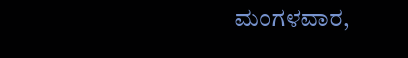ಮಂಗಳವಾರ,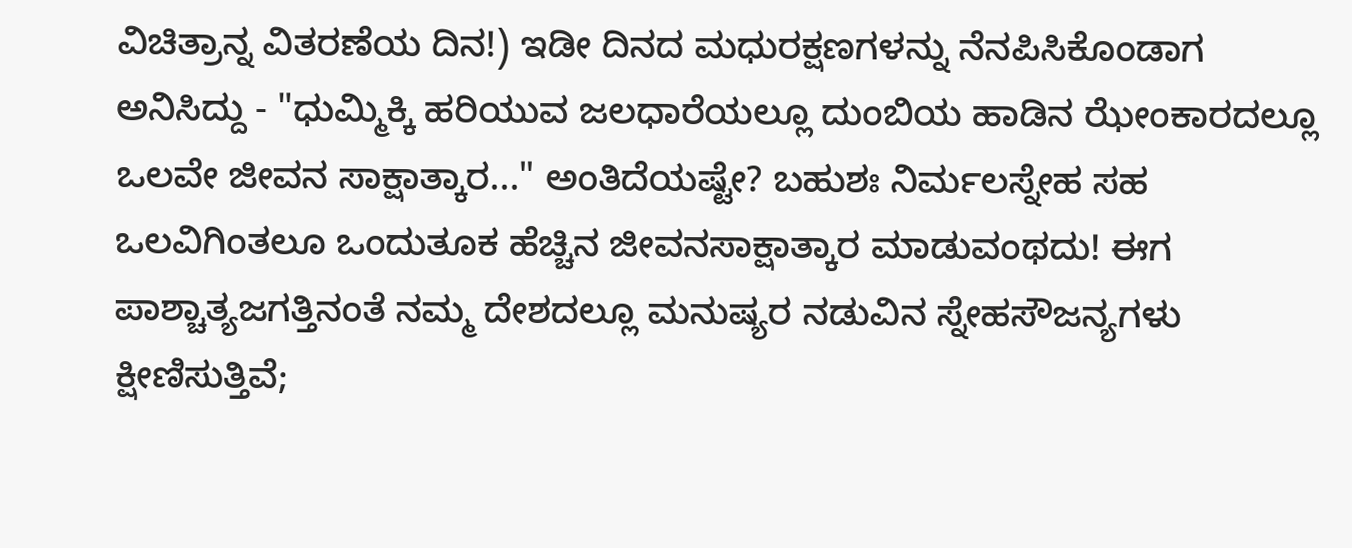ವಿಚಿತ್ರಾನ್ನ ವಿತರಣೆಯ ದಿನ!) ಇಡೀ ದಿನದ ಮಧುರಕ್ಷಣಗಳನ್ನು ನೆನಪಿಸಿಕೊಂಡಾಗ ಅನಿಸಿದ್ದು - "ಧುಮ್ಮಿಕ್ಕಿ ಹರಿಯುವ ಜಲಧಾರೆಯಲ್ಲೂ ದುಂಬಿಯ ಹಾಡಿನ ಝೇಂಕಾರದಲ್ಲೂ ಒಲವೇ ಜೀವನ ಸಾಕ್ಷಾತ್ಕಾರ..." ಅಂತಿದೆಯಷ್ಟೇ? ಬಹುಶಃ ನಿರ್ಮಲಸ್ನೇಹ ಸಹ ಒಲವಿಗಿಂತಲೂ ಒಂದುತೂಕ ಹೆಚ್ಚಿನ ಜೀವನಸಾಕ್ಷಾತ್ಕಾರ ಮಾಡುವಂಥದು! ಈಗ ಪಾಶ್ಚಾತ್ಯಜಗತ್ತಿನಂತೆ ನಮ್ಮ ದೇಶದಲ್ಲೂ ಮನುಷ್ಯರ ನಡುವಿನ ಸ್ನೇಹಸೌಜನ್ಯಗಳು ಕ್ಷೀಣಿಸುತ್ತಿವೆ;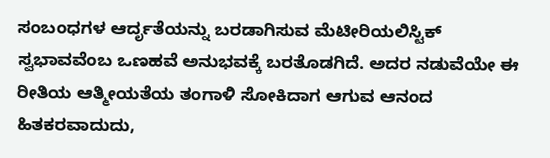ಸಂಬಂಧಗಳ ಆರ್ದೃತೆಯನ್ನು ಬರಡಾಗಿಸುವ ಮೆಟೀರಿಯಲಿಸ್ಟಿಕ್ ಸ್ವಭಾವವೆಂಬ ಒಣಹವೆ ಅನುಭವಕ್ಕೆ ಬರತೊಡಗಿದೆ. ಅದರ ನಡುವೆಯೇ ಈ ರೀತಿಯ ಆತ್ಮೀಯತೆಯ ತಂಗಾಳಿ ಸೋಕಿದಾಗ ಆಗುವ ಆನಂದ ಹಿತಕರವಾದುದು,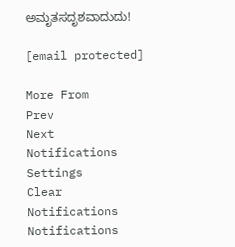ಅಮೃತಸದೃಶವಾದುದು!

[email protected]

More From
Prev
Next
Notifications
Settings
Clear Notifications
Notifications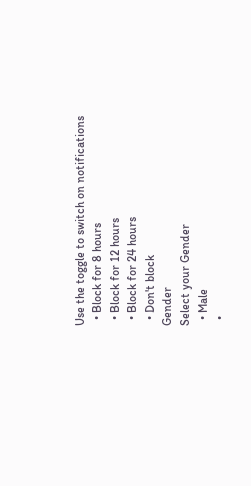Use the toggle to switch on notifications
  • Block for 8 hours
  • Block for 12 hours
  • Block for 24 hours
  • Don't block
Gender
Select your Gender
  • Male
  •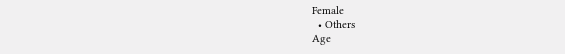Female
  • Others
Age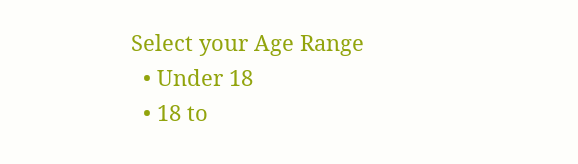Select your Age Range
  • Under 18
  • 18 to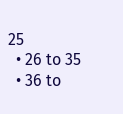25
  • 26 to 35
  • 36 to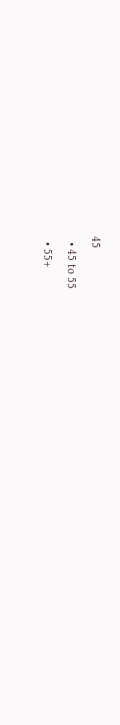45
  • 45 to 55
  • 55+